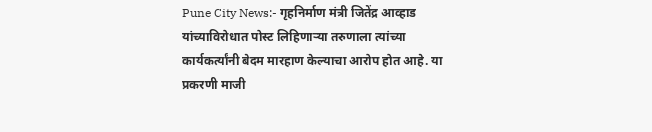Pune City News:- गृहनिर्माण मंत्री जितेंद्र आव्हाड यांच्याविरोधात पोस्ट लिहिणाऱ्या तरुणाला त्यांच्या कार्यकर्त्यांनी बेदम मारहाण केल्याचा आरोप होत आहे. या प्रकरणी माजी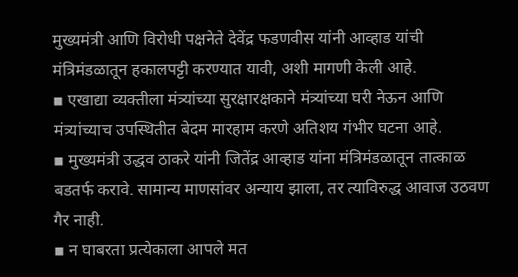मुख्यमंत्री आणि विरोधी पक्षनेते देवेंद्र फडणवीस यांनी आव्हाड यांची मंत्रिमंडळातून हकालपट्टी करण्यात यावी, अशी मागणी केली आहे.
▪ एखाद्या व्यक्तीला मंत्र्यांच्या सुरक्षारक्षकाने मंत्र्यांच्या घरी नेऊन आणि मंत्र्यांच्याच उपस्थितीत बेदम मारहाम करणे अतिशय गंभीर घटना आहे.
▪ मुख्यमंत्री उद्धव ठाकरे यांनी जितेंद्र आव्हाड यांना मंत्रिमंडळातून तात्काळ बडतर्फ करावे. सामान्य माणसांवर अन्याय झाला, तर त्याविरुद्ध आवाज उठवण गैर नाही.
▪ न घाबरता प्रत्येकाला आपले मत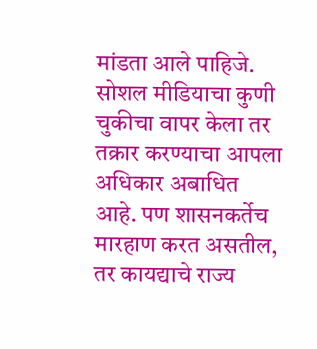मांडता आले पाहिजे. सोशल मीडियाचा कुणी चुकीचा वापर केला तर तक्रार करण्याचा आपला अधिकार अबाधित आहे. पण शासनकर्तेच मारहाण करत असतील, तर कायद्याचे राज्य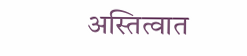अस्तित्वात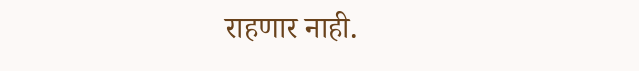राहणार नाही.